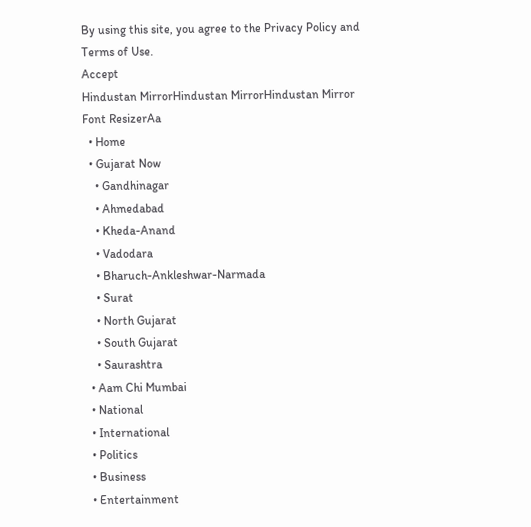By using this site, you agree to the Privacy Policy and Terms of Use.
Accept
Hindustan MirrorHindustan MirrorHindustan Mirror
Font ResizerAa
  • Home
  • Gujarat Now
    • Gandhinagar
    • Ahmedabad
    • Kheda-Anand
    • Vadodara
    • Bharuch-Ankleshwar-Narmada
    • Surat
    • North Gujarat
    • South Gujarat
    • Saurashtra
  • Aam Chi Mumbai
  • National
  • International
  • Politics
  • Business
  • Entertainment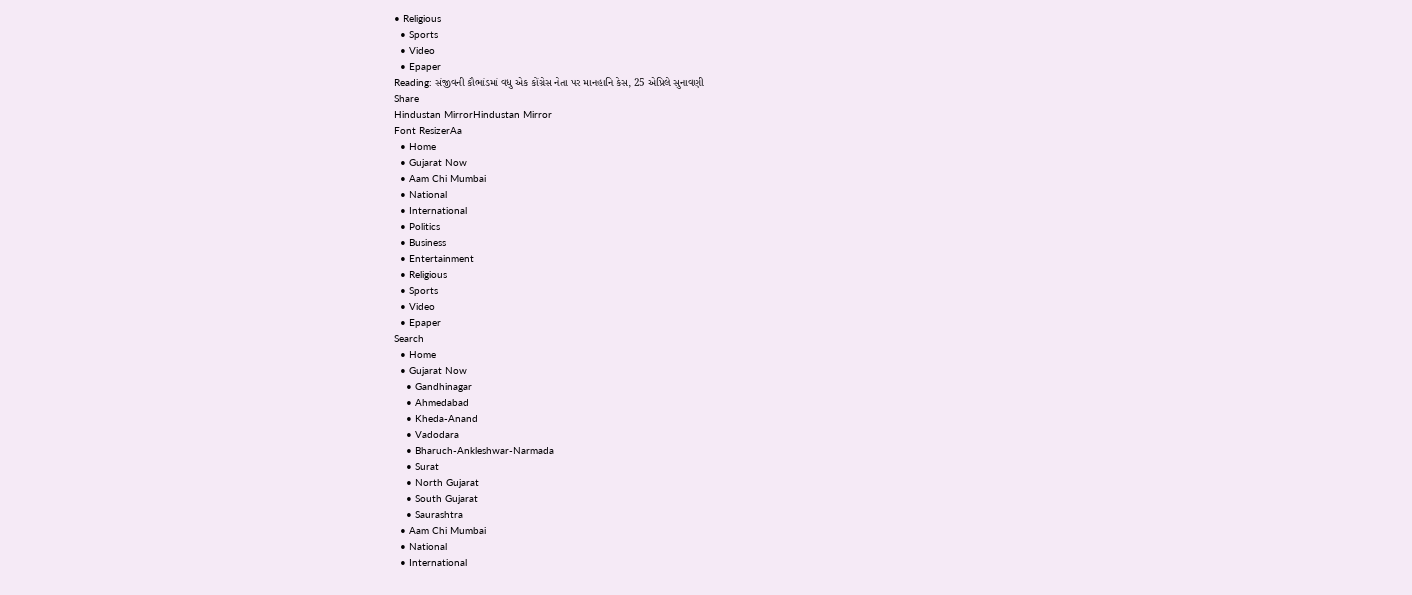• Religious
  • Sports
  • Video
  • Epaper
Reading: સંજીવની કૌભાંડમાં વધુ એક કોંગ્રેસ નેતા પર માનહાનિ કેસ, 25 એપ્રિલે સુનાવણી
Share
Hindustan MirrorHindustan Mirror
Font ResizerAa
  • Home
  • Gujarat Now
  • Aam Chi Mumbai
  • National
  • International
  • Politics
  • Business
  • Entertainment
  • Religious
  • Sports
  • Video
  • Epaper
Search
  • Home
  • Gujarat Now
    • Gandhinagar
    • Ahmedabad
    • Kheda-Anand
    • Vadodara
    • Bharuch-Ankleshwar-Narmada
    • Surat
    • North Gujarat
    • South Gujarat
    • Saurashtra
  • Aam Chi Mumbai
  • National
  • International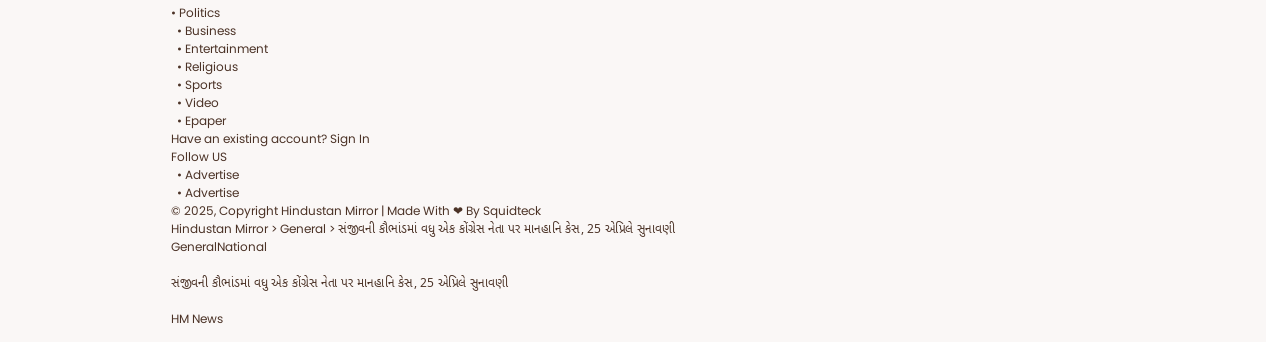• Politics
  • Business
  • Entertainment
  • Religious
  • Sports
  • Video
  • Epaper
Have an existing account? Sign In
Follow US
  • Advertise
  • Advertise
© 2025, Copyright Hindustan Mirror | Made With ❤ By Squidteck
Hindustan Mirror > General > સંજીવની કૌભાંડમાં વધુ એક કોંગ્રેસ નેતા પર માનહાનિ કેસ, 25 એપ્રિલે સુનાવણી
GeneralNational

સંજીવની કૌભાંડમાં વધુ એક કોંગ્રેસ નેતા પર માનહાનિ કેસ, 25 એપ્રિલે સુનાવણી

HM News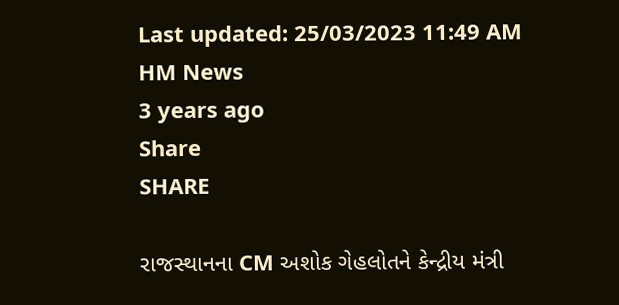Last updated: 25/03/2023 11:49 AM
HM News
3 years ago
Share
SHARE

રાજસ્થાનના CM અશોક ગેહલોતને કેન્દ્રીય મંત્રી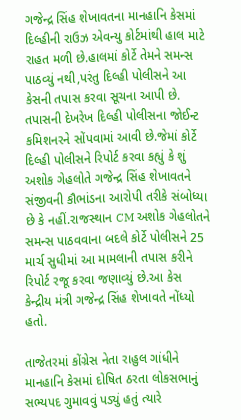ગજેન્દ્ર સિંહ શેખાવતના માનહાનિ કેસમાં દિલ્હીની રાઉઝ એવન્યુ કોર્ટમાંથી હાલ માટે રાહત મળી છે.હાલમાં કોર્ટે તેમને સમન્સ પાઠવ્યું નથી,પરંતુ દિલ્હી પોલીસને આ કેસની તપાસ કરવા સૂચના આપી છે. તપાસની દેખરેખ દિલ્હી પોલીસના જોઈન્ટ કમિશનરને સોંપવામાં આવી છે.જેમાં કોર્ટે દિલ્હી પોલીસને રિપોર્ટ કરવા કહ્યું કે શું અશોક ગેહલોતે ગજેન્દ્ર સિંહ શેખાવતને સંજીવની કૌભાંડના આરોપી તરીકે સંબોધ્યા છે કે નહીં.રાજસ્થાન CM અશોક ગેહલોતને સમન્સ પાઠવવાના બદલે કોર્ટે પોલીસને 25 માર્ચ સુધીમાં આ મામલાની તપાસ કરીને રિપોર્ટ રજૂ કરવા જણાવ્યું છે.આ કેસ કેન્દ્રીય મંત્રી ગજેન્દ્ર સિંહ શેખાવતે નોંધ્યો હતો.

તાજેતરમાં કોંગ્રેસ નેતા રાહુલ ગાંધીને માનહાનિ કેસમાં દોષિત ઠરતા લોકસભાનું સભ્યપદ ગુમાવવું પડ્યું હતું ત્યારે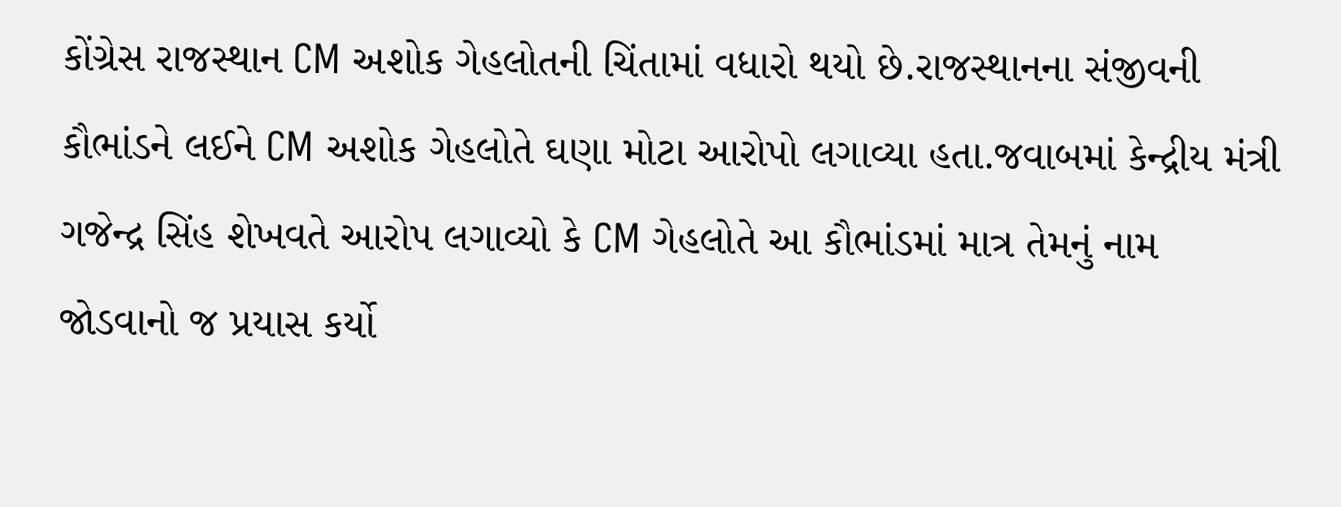કોંગ્રેસ રાજસ્થાન CM અશોક ગેહલોતની ચિંતામાં વધારો થયો છે.રાજસ્થાનના સંજીવની કૌભાંડને લઈને CM અશોક ગેહલોતે ઘણા મોટા આરોપો લગાવ્યા હતા.જવાબમાં કેન્દ્રીય મંત્રી ગજેન્દ્ર સિંહ શેખવતે આરોપ લગાવ્યો કે CM ગેહલોતે આ કૌભાંડમાં માત્ર તેમનું નામ જોડવાનો જ પ્રયાસ કર્યો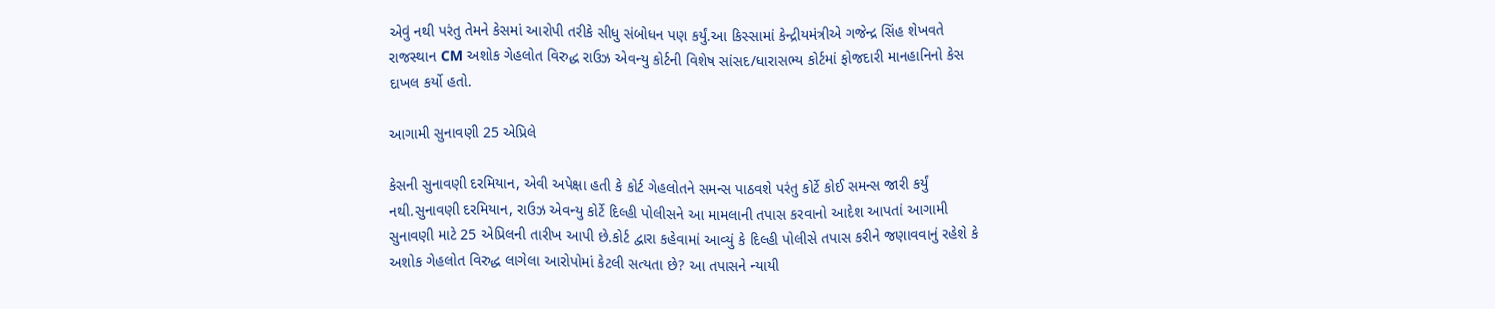એવું નથી પરંતુ તેમને કેસમાં આરોપી તરીકે સીધુ સંબોધન પણ કર્યું.આ કિસ્સામાં કેન્દ્રીયમંત્રીએ ગજેન્દ્ર સિંહ શેખવતે રાજસ્થાન CM અશોક ગેહલોત વિરુદ્ધ રાઉઝ એવન્યુ કોર્ટની વિશેષ સાંસદ/ધારાસભ્ય કોર્ટમાં ફોજદારી માનહાનિનો કેસ દાખલ કર્યો હતો.

આગામી સુનાવણી 25 એપ્રિલે

કેસની સુનાવણી દરમિયાન, એવી અપેક્ષા હતી કે કોર્ટ ગેહલોતને સમન્સ પાઠવશે પરંતુ કોર્ટે કોઈ સમન્સ જારી કર્યું નથી.સુનાવણી દરમિયાન, રાઉઝ એવન્યુ કોર્ટે દિલ્હી પોલીસને આ મામલાની તપાસ કરવાનો આદેશ આપતાં આગામી સુનાવણી માટે 25 એપ્રિલની તારીખ આપી છે.કોર્ટ દ્વારા કહેવામાં આવ્યું કે દિલ્હી પોલીસે તપાસ કરીને જણાવવાનું રહેશે કે અશોક ગેહલોત વિરુદ્ધ લાગેલા આરોપોમાં કેટલી સત્યતા છે? આ તપાસને ન્યાયી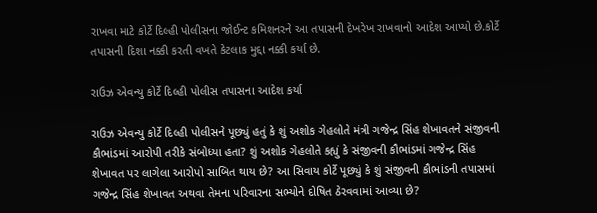રાખવા માટે કોર્ટે દિલ્હી પોલીસના જોઈન્ટ કમિશનરને આ તપાસની દેખરેખ રાખવાનો આદેશ આપ્યો છે.કોર્ટે તપાસની દિશા નક્કી કરતી વખતે કેટલાક મુદ્દા નક્કી કર્યા છે.

રાઉઝ એવન્યુ કોર્ટે દિલ્હી પોલીસ તપાસના આદેશ કર્યા

રાઉઝ એવન્યુ કોર્ટે દિલ્હી પોલીસને પૂછ્યું હતું કે શું અશોક ગેહલોતે મંત્રી ગજેન્દ્ર સિંહ શેખાવતને સંજીવની કૌભાંડમાં આરોપી તરીકે સંબોધ્યા હતા? શું અશોક ગેહલોતે કહ્યું કે સંજીવની કૌભાંડમાં ગજેન્દ્ર સિંહ શેખાવત પર લાગેલા આરોપો સાબિત થાય છે? આ સિવાય કોર્ટે પૂછ્યું કે શું સંજીવની કૌભાંડની તપાસમાં ગજેન્દ્ર સિંહ શેખાવત અથવા તેમના પરિવારના સભ્યોને દોષિત ઠેરવવામાં આવ્યા છે?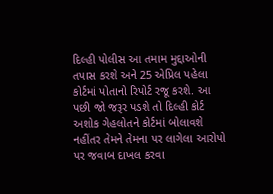દિલ્હી પોલીસ આ તમામ મુદ્દાઓની તપાસ કરશે અને 25 એપ્રિલ પહેલા કોર્ટમાં પોતાનો રિપોર્ટ રજૂ કરશે. આ પછી જો જરૂર પડશે તો દિલ્હી કોર્ટ અશોક ગેહલોતને કોર્ટમાં બોલાવશે નહીંતર તેમને તેમના પર લાગેલા આરોપો પર જવાબ દાખલ કરવા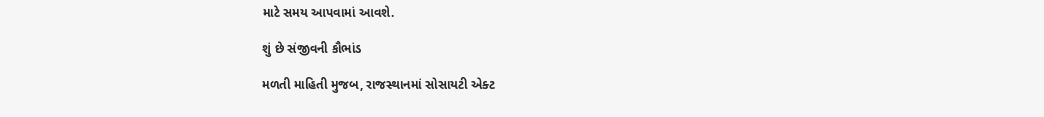માટે સમય આપવામાં આવશે.

શું છે સંજીવની કૌભાંડ

મળતી માહિતી મુજબ, રાજસ્થાનમાં સોસાયટી એક્ટ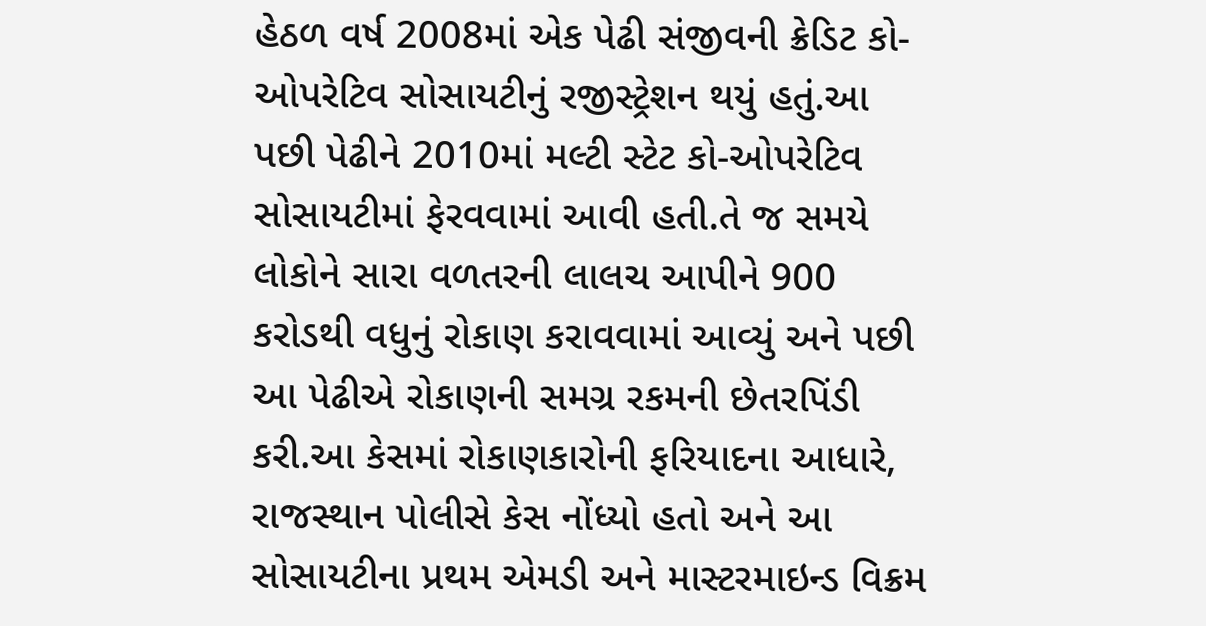હેઠળ વર્ષ 2008માં એક પેઢી સંજીવની ક્રેડિટ કો-ઓપરેટિવ સોસાયટીનું રજીસ્ટ્રેશન થયું હતું.આ પછી પેઢીને 2010માં મલ્ટી સ્ટેટ કો-ઓપરેટિવ સોસાયટીમાં ફેરવવામાં આવી હતી.તે જ સમયે લોકોને સારા વળતરની લાલચ આપીને 900 કરોડથી વધુનું રોકાણ કરાવવામાં આવ્યું અને પછી આ પેઢીએ રોકાણની સમગ્ર રકમની છેતરપિંડી કરી.આ કેસમાં રોકાણકારોની ફરિયાદના આધારે, રાજસ્થાન પોલીસે કેસ નોંધ્યો હતો અને આ સોસાયટીના પ્રથમ એમડી અને માસ્ટરમાઇન્ડ વિક્રમ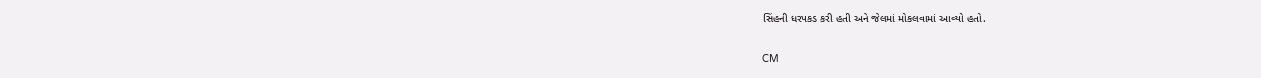સિંહની ધરપકડ કરી હતી અને જેલમાં મોકલવામાં આવ્યો હતો.

CM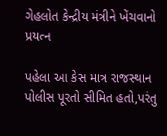ગેહલોત કેન્દ્રીય મંત્રીને ખેંચવાનો પ્રયત્ન

પહેલા આ કેસ માત્ર રાજસ્થાન પોલીસ પૂરતો સીમિત હતો,પરંતુ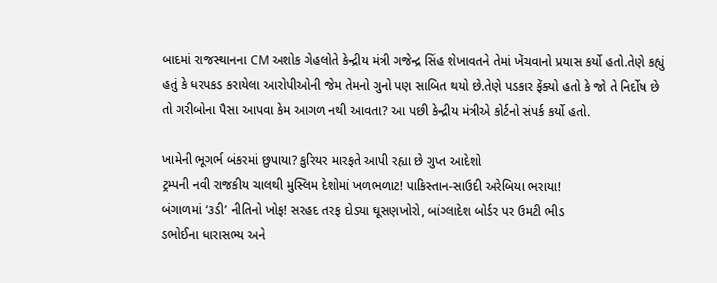બાદમાં રાજસ્થાનના CM અશોક ગેહલોતે કેન્દ્રીય મંત્રી ગજેન્દ્ર સિંહ શેખાવતને તેમાં ખેંચવાનો પ્રયાસ કર્યો હતો.તેણે કહ્યું હતું કે ધરપકડ કરાયેલા આરોપીઓની જેમ તેમનો ગુનો પણ સાબિત થયો છે.તેણે પડકાર ફેંક્યો હતો કે જો તે નિર્દોષ છે તો ગરીબોના પૈસા આપવા કેમ આગળ નથી આવતા? આ પછી કેન્દ્રીય મંત્રીએ કોર્ટનો સંપર્ક કર્યો હતો.

ખામેની ભૂગર્ભ બંકરમાં છુપાયા? કુરિયર મારફતે આપી રહ્યા છે ગુપ્ત આદેશો
ટ્રમ્પની નવી રાજકીય ચાલથી મુસ્લિમ દેશોમાં ખળભળાટ! પાકિસ્તાન-સાઉદી અરેબિયા ભરાયા!
બંગાળમાં ‘૩ડી’ નીતિનો ખોફ! સરહદ તરફ દોડ્યા ઘૂસણખોરો, બાંગ્લાદેશ બોર્ડર પર ઉમટી ભીડ
ડભોઈના ધારાસભ્ય અને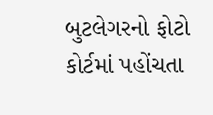બુટલેગરનો ફોટો કોર્ટમાં પહોંચતા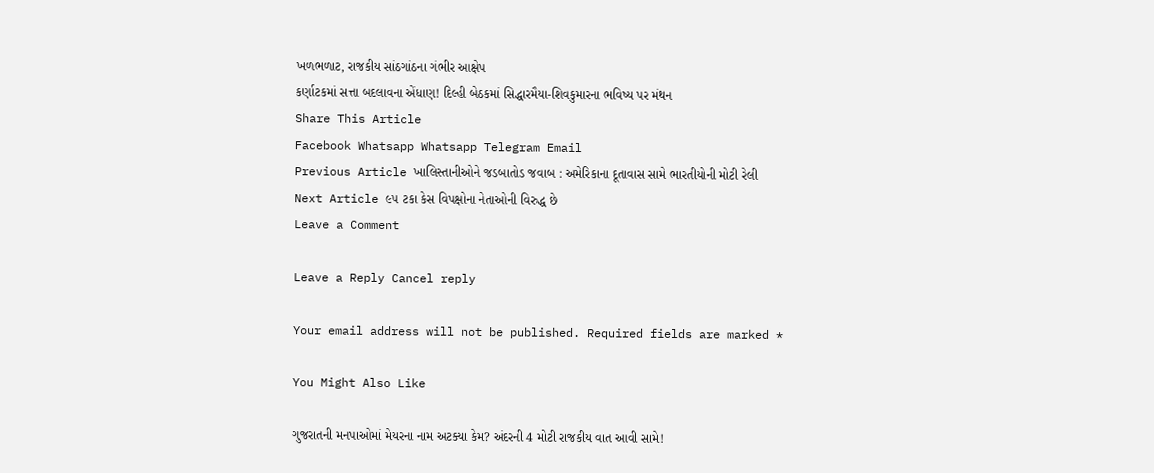ખળભળાટ, રાજકીય સાંઠગાંઠના ગંભીર આક્ષેપ
કર્ણાટકમાં સત્તા બદલાવના એંધાણ! દિલ્હી બેઠકમાં સિદ્ધારમૈયા-શિવકુમારના ભવિષ્ય પર મંથન
Share This Article
Facebook Whatsapp Whatsapp Telegram Email
Previous Article ખાલિસ્તાનીઓને જડબાતોડ જવાબ : અમેરિકાના દૂતાવાસ સામે ભારતીયોની મોટી રેલી
Next Article ૯૫ ટકા કેસ વિપક્ષોના નેતાઓની વિરુદ્ધ છે
Leave a Comment

Leave a Reply Cancel reply

Your email address will not be published. Required fields are marked *

You Might Also Like

ગુજરાતની મનપાઓમાં મેયરના નામ અટક્યા કેમ? અંદરની 4 મોટી રાજકીય વાત આવી સામે!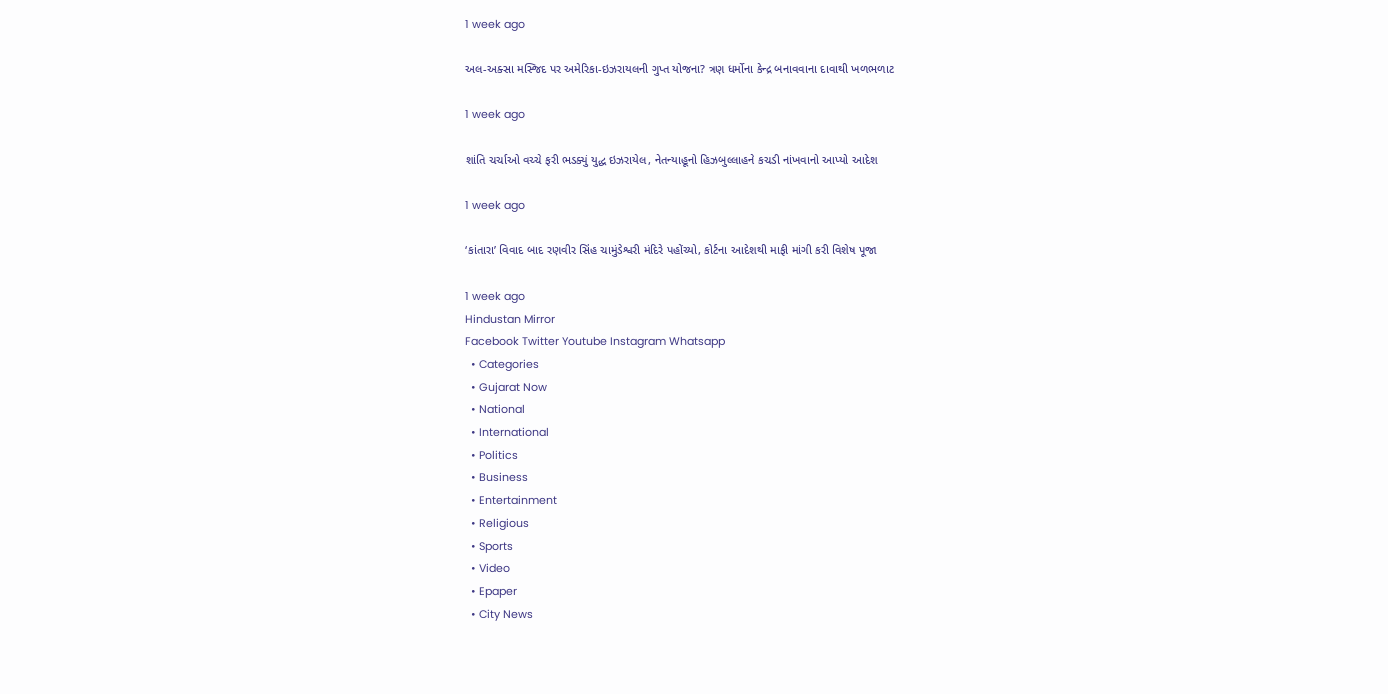1 week ago

અલ-અક્સા મસ્જિદ પર અમેરિકા-ઇઝરાયલની ગુપ્ત યોજના? ત્રણ ધર્મોના કેન્દ્ર બનાવવાના દાવાથી ખળભળાટ

1 week ago

શાંતિ ચર્ચાઓ વચ્ચે ફરી ભડક્યું યુદ્ધ ઇઝરાયેલ, નેતન્યાહૂનો હિઝબુલ્લાહને કચડી નાંખવાનો આપ્યો આદેશ

1 week ago

‘કાંતારા’ વિવાદ બાદ રણવીર સિંહ ચામુંડેશ્વરી મંદિરે પહોંચ્યો, કોર્ટના આદેશથી માફી માંગી કરી વિશેષ પૂજા

1 week ago
Hindustan Mirror
Facebook Twitter Youtube Instagram Whatsapp
  • Categories
  • Gujarat Now
  • National
  • International
  • Politics
  • Business
  • Entertainment
  • Religious
  • Sports
  • Video
  • Epaper
  • City News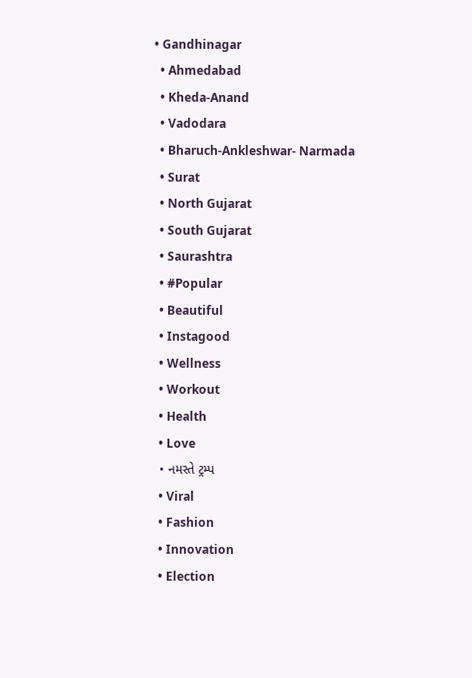• Gandhinagar
  • Ahmedabad
  • Kheda-Anand
  • Vadodara
  • Bharuch-Ankleshwar- Narmada
  • Surat
  • North Gujarat
  • South Gujarat
  • Saurashtra
  • #Popular
  • Beautiful
  • Instagood
  • Wellness
  • Workout
  • Health
  • Love
  • નમસ્તે ટ્રમ્પ
  • Viral
  • Fashion
  • Innovation
  • Election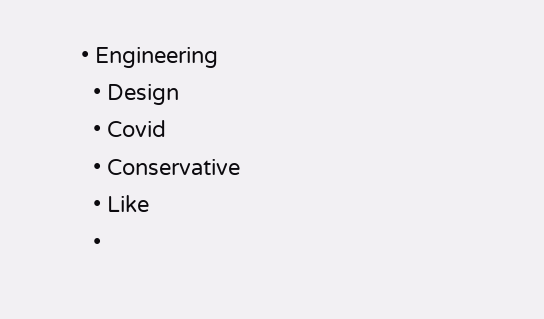• Engineering
  • Design
  • Covid
  • Conservative
  • Like
  •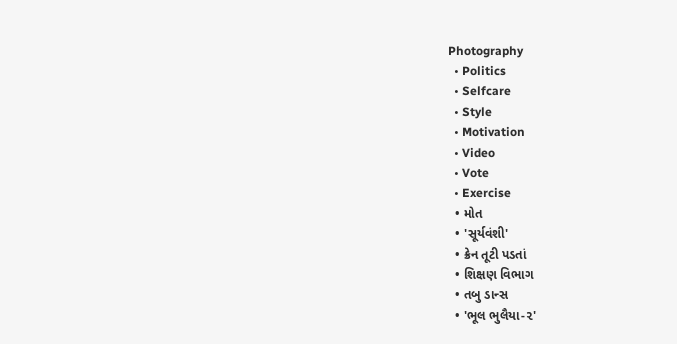Photography
  • Politics
  • Selfcare
  • Style
  • Motivation
  • Video
  • Vote
  • Exercise
  • મોત
  • 'સૂર્યવંશી'
  • ક્રેન તૂટી પડતાં
  • શિક્ષણ વિભાગ
  • તબુ ડાન્સ
  • 'ભૂલ ભુલૈયા-૨'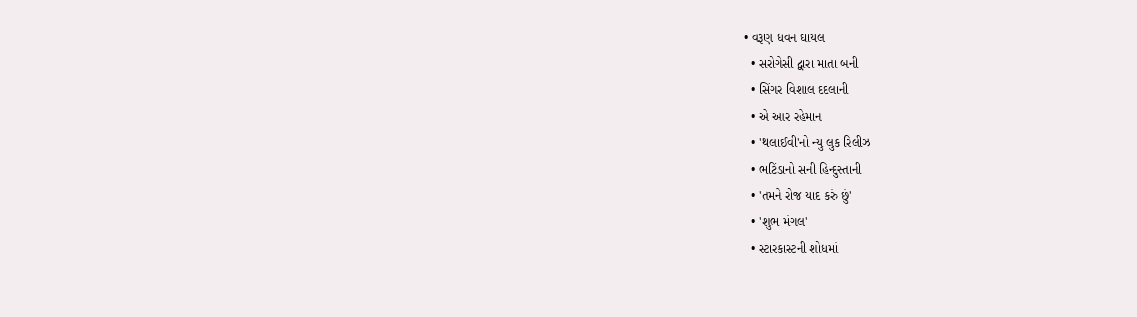• વરૂણ ધવન ઘાયલ
  • સરોગેસી દ્વારા માતા બની
  • સિંગર વિશાલ દદલાની
  • એ આર રહેમાન
  • 'થલાઈવી'નો ન્યુ લુક રિલીઝ
  • ભટિંડાનો સની હિન્દુસ્તાની
  • 'તમને રોજ યાદ કરું છું'
  • 'શુભ મંગલ'
  • સ્ટારકાસ્ટની શોધમાં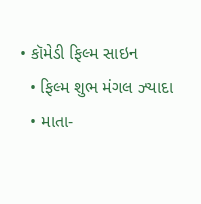• કૉમેડી ફિલ્મ સાઇન
  • ફિલ્મ શુભ મંગલ ઝ્યાદા
  • માતા-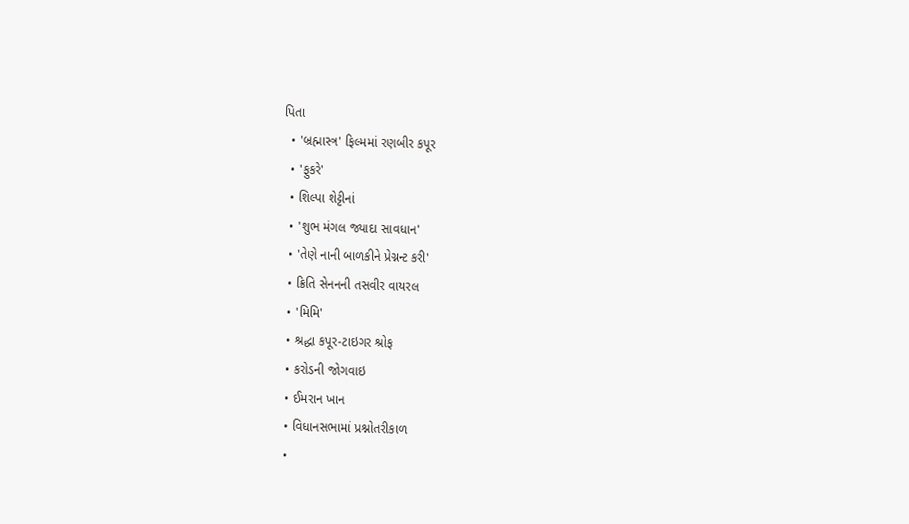પિતા
  • 'બ્રહ્માસ્ત્ર' ફિલ્મમાં રણબીર કપૂર
  • 'ફુકરે'
  • શિલ્પા શેટ્ટીનાં
  • 'શુભ મંગલ જ્યાદા સાવધાન'
  • 'તેણે નાની બાળકીને પ્રેગ્નન્ટ કરી'
  • ક્રિતિ સેનનની તસવીર વાયરલ
  • 'મિમિ'
  • શ્રદ્ધા કપૂર-ટાઇગર શ્રોફ
  • કરોડની જોગવાઇ
  • ઈમરાન ખાન
  • વિધાનસભામાં પ્રશ્નોતરીકાળ
  •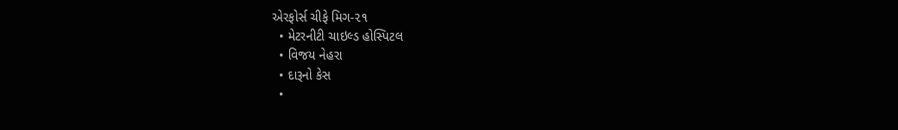એરફોર્સ ચીફે મિગ-૨૧
  • મેટરનીટી ચાઇલ્ડ હોસ્પિટલ
  • વિજય નેહરા
  • દારૂનો કેસ
  •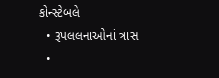કોન્સ્ટેબલે
  • રૂપલલનાઓનાં ત્રાસ
  •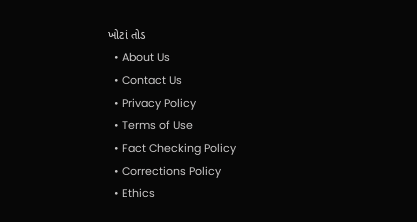ખોટાં તોડ
  • About Us
  • Contact Us
  • Privacy Policy
  • Terms of Use
  • Fact Checking Policy
  • Corrections Policy
  • Ethics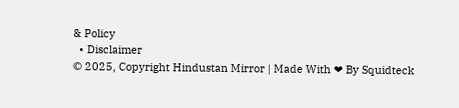& Policy
  • Disclaimer
© 2025, Copyright Hindustan Mirror | Made With ❤ By Squidteck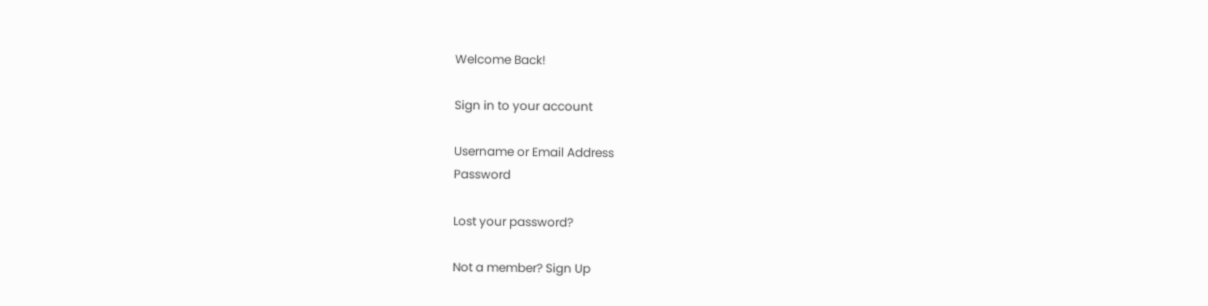Welcome Back!

Sign in to your account

Username or Email Address
Password

Lost your password?

Not a member? Sign Up